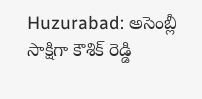Huzurabad: అసెంబ్లీ సాక్షిగా కౌశిక్ రెడ్డి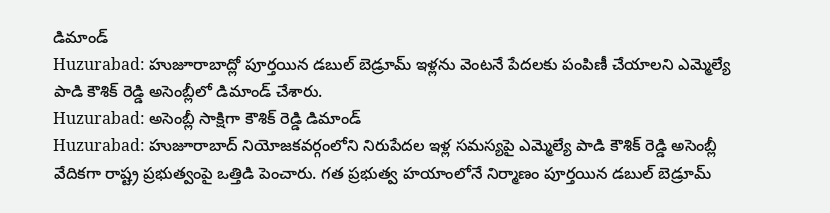డిమాండ్
Huzurabad: హుజూరాబాద్లో పూర్తయిన డబుల్ బెడ్రూమ్ ఇళ్లను వెంటనే పేదలకు పంపిణీ చేయాలని ఎమ్మెల్యే పాడి కౌశిక్ రెడ్డి అసెంబ్లీలో డిమాండ్ చేశారు.
Huzurabad: అసెంబ్లీ సాక్షిగా కౌశిక్ రెడ్డి డిమాండ్
Huzurabad: హుజూరాబాద్ నియోజకవర్గంలోని నిరుపేదల ఇళ్ల సమస్యపై ఎమ్మెల్యే పాడి కౌశిక్ రెడ్డి అసెంబ్లీ వేదికగా రాష్ట్ర ప్రభుత్వంపై ఒత్తిడి పెంచారు. గత ప్రభుత్వ హయాంలోనే నిర్మాణం పూర్తయిన డబుల్ బెడ్రూమ్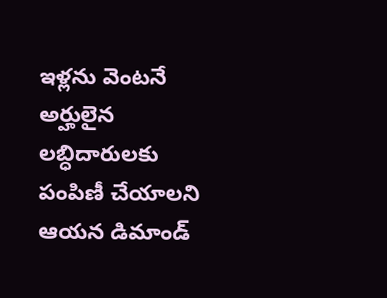ఇళ్లను వెంటనే అర్హులైన లబ్ధిదారులకు పంపిణీ చేయాలని ఆయన డిమాండ్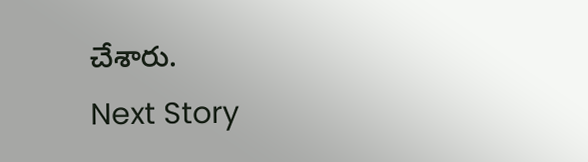చేశారు.
Next Story